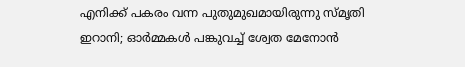എനിക്ക് പകരം വന്ന പുതുമുഖമായിരുന്നു സ്മൃതി ഇറാനി; ഓര്‍മ്മകള്‍ പങ്കുവച്ച് ശ്വേത മേനോന്‍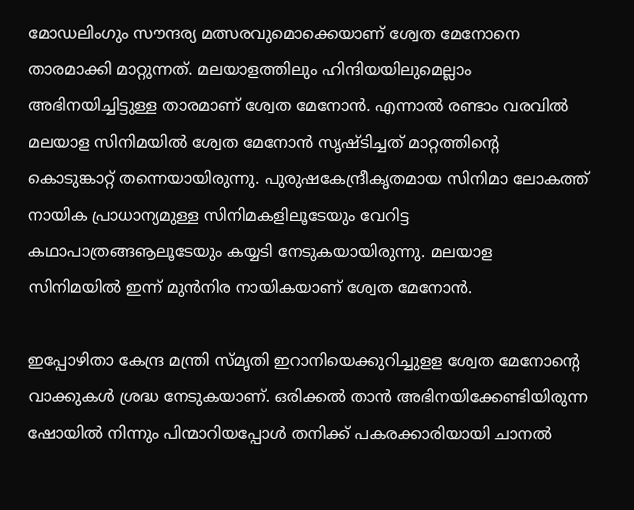മോഡലിംഗും സൗന്ദര്യ മത്സരവുമൊക്കെയാണ് ശ്വേത മേനോനെ താരമാക്കി മാറ്റുന്നത്. മലയാളത്തിലും ഹിന്ദിയയിലുമെല്ലാം അഭിനയിച്ചിട്ടുള്ള താരമാണ് ശ്വേത മേനോന്‍. എന്നാല്‍ രണ്ടാം വരവില്‍ മലയാള സിനിമയില്‍ ശ്വേത മേനോന്‍ സൃഷ്ടിച്ചത് മാറ്റത്തിന്റെ കൊടുങ്കാറ്റ് തന്നെയായിരുന്നു. പുരുഷകേന്ദ്രീകൃതമായ സിനിമാ ലോകത്ത് നായിക പ്രാധാന്യമുള്ള സിനിമകളിലൂടേയും വേറിട്ട കഥാപാത്രങ്ങൡലൂടേയും കയ്യടി നേടുകയായിരുന്നു. മലയാള സിനിമയില്‍ ഇന്ന് മുന്‍നിര നായികയാണ് ശ്വേത മേനോന്‍.

ഇപ്പോഴിതാ കേന്ദ്ര മന്ത്രി സ്മൃതി ഇറാനിയെക്കുറിച്ചുളള ശ്വേത മേനോന്റെ വാക്കുകള്‍ ശ്രദ്ധ നേടുകയാണ്. ഒരിക്കല്‍ താന്‍ അഭിനയിക്കേണ്ടിയിരുന്ന ഷോയില്‍ നിന്നും പിന്മാറിയപ്പോള്‍ തനിക്ക് പകരക്കാരിയായി ചാനല്‍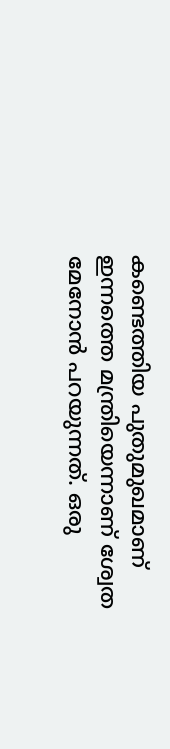കണ്ടെത്തിയ പുതുമുഖമാണ് ഇന്നത്തെ മന്ത്രിയെന്നാണ് ശ്വേത മേനോന്‍ പറയുന്നത്. ഒരു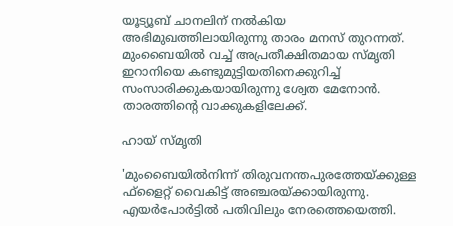യൂട്യൂബ് ചാനലിന് നല്‍കിയ അഭിമുഖത്തിലായിരുന്നു താരം മനസ് തുറന്നത്. മുംബൈയില്‍ വച്ച് അപ്രതീക്ഷിതമായ സ്മൃതി ഇറാനിയെ കണ്ടുമുട്ടിയതിനെക്കുറിച്ച് സംസാരിക്കുകയായിരുന്നു ശ്വേത മേനോന്‍. താരത്തിന്റെ വാക്കുകളിലേക്ക്.

ഹായ് സ്മൃതി

'മുംബൈയില്‍നിന്ന് തിരുവനന്തപുരത്തേയ്ക്കുള്ള ഫ്‌ളൈറ്റ് വൈകിട്ട് അഞ്ചരയ്ക്കായിരുന്നു. എയര്‍പോര്‍ട്ടില്‍ പതിവിലും നേരത്തെയെത്തി.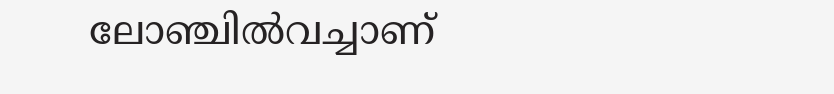ലോഞ്ചില്‍വച്ചാണ്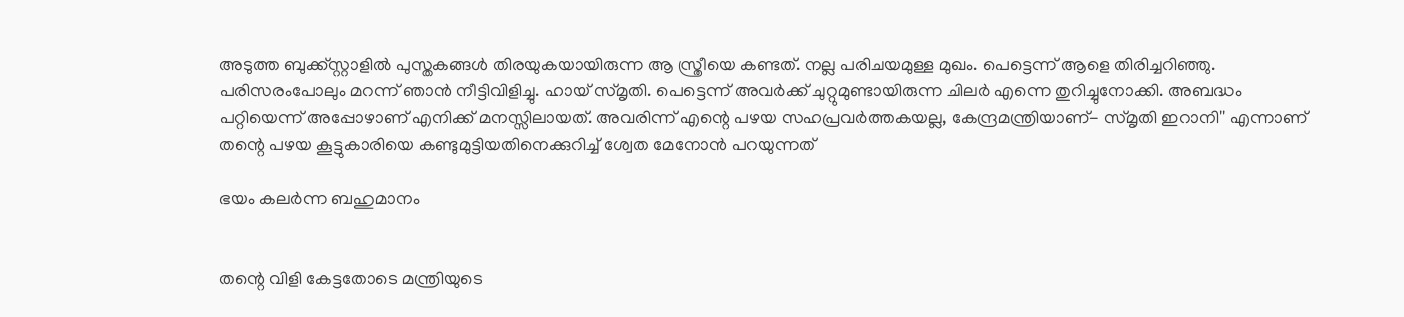അടുത്ത ബുക്ക്സ്റ്റാളില്‍ പുസ്തകങ്ങള്‍ തിരയുകയായിരുന്ന ആ സ്ത്രീയെ കണ്ടത്. നല്ല പരിചയമുള്ള മുഖം. പെട്ടെന്ന് ആളെ തിരിച്ചറിഞ്ഞു. പരിസരംപോലും മറന്ന് ഞാന്‍ നീട്ടിവിളിച്ചു. ഹായ് സ്മൃതി. പെട്ടെന്ന് അവര്‍ക്ക് ചുറ്റുമുണ്ടായിരുന്ന ചിലര്‍ എന്നെ തുറിച്ചുനോക്കി. അബദ്ധം പറ്റിയെന്ന് അപ്പോഴാണ് എനിക്ക് മനസ്സിലായത്. അവരിന്ന് എന്റെ പഴയ സഹപ്രവര്‍ത്തകയല്ല, കേന്ദ്രമന്ത്രിയാണ്- സ്മൃതി ഇറാനി'' എന്നാണ് തന്റെ പഴയ കൂട്ടുകാരിയെ കണ്ടുമുട്ടിയതിനെക്കുറിച്ച് ശ്വേത മേനോന്‍ പറയുന്നത്

ഭയം കലര്‍ന്ന ബഹുമാനം


തന്റെ വിളി കേട്ടതോടെ മന്ത്രിയുടെ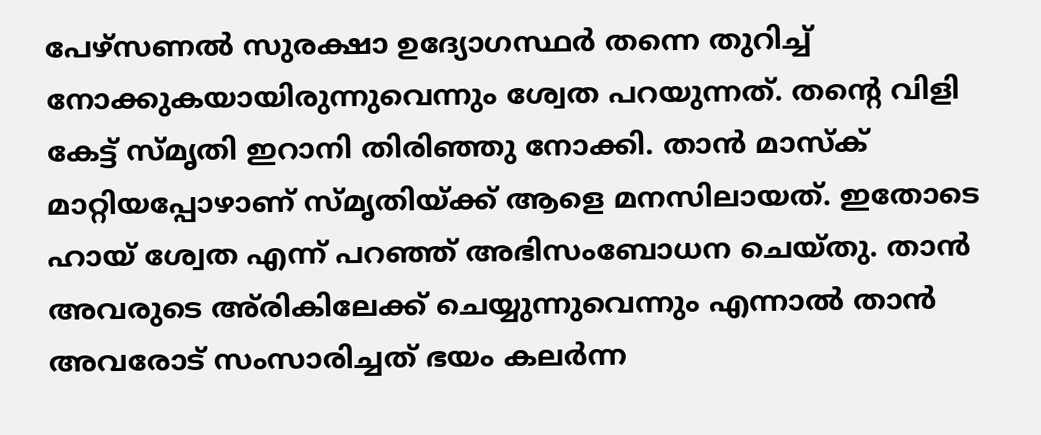പേഴ്‌സണല്‍ സുരക്ഷാ ഉദ്യോഗസ്ഥർ തന്നെ തുറിച്ച് നോക്കുകയായിരുന്നുവെന്നും ശ്വേത പറയുന്നത്. തന്റെ വിളി കേട്ട് സ്മൃതി ഇറാനി തിരിഞ്ഞു നോക്കി. താന്‍ മാസ്‌ക് മാറ്റിയപ്പോഴാണ് സ്മൃതിയ്ക്ക് ആളെ മനസിലായത്. ഇതോടെ ഹായ് ശ്വേത എന്ന് പറഞ്ഞ് അഭിസംബോധന ചെയ്തു. താന്‍ അവരുടെ അ്‌രികിലേക്ക് ചെയ്യുന്നുവെന്നും എന്നാല്‍ താന്‍ അവരോട് സംസാരിച്ചത് ഭയം കലര്‍ന്ന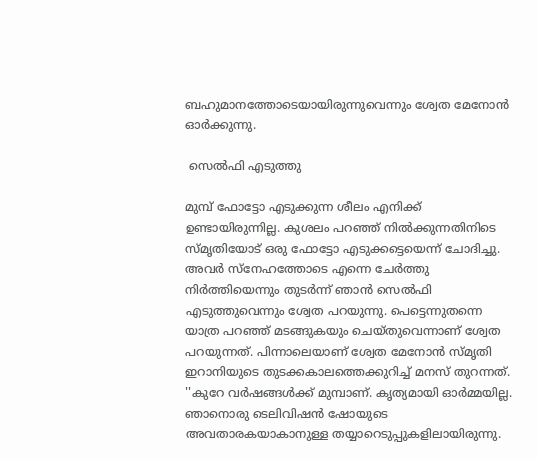ബഹുമാനത്തോടെയായിരുന്നുവെന്നും ശ്വേത മേനോന്‍ ഓര്‍ക്കുന്നു.

 സെല്‍ഫി എടുത്തു

മുമ്പ് ഫോട്ടോ എടുക്കുന്ന ശീലം എനിക്ക് ഉണ്ടായിരുന്നില്ല. കുശലം പറഞ്ഞ് നില്‍ക്കുന്നതിനിടെ സ്മൃതിയോട് ഒരു ഫോട്ടോ എടുക്കട്ടെയെന്ന് ചോദിച്ചു. അവര്‍ സ്‌നേഹത്തോടെ എന്നെ ചേര്‍ത്തു നിര്‍ത്തിയെന്നും തുടര്‍ന്ന് ഞാന്‍ സെല്‍ഫി എടുത്തുവെന്നും ശ്വേത പറയുന്നു. പെട്ടെന്നുതന്നെ യാത്ര പറഞ്ഞ് മടങ്ങുകയും ചെയ്തുവെന്നാണ് ശ്വേത പറയുന്നത്. പിന്നാലെയാണ് ശ്വേത മേനോന്‍ സ്മൃതി ഇറാനിയുടെ തുടക്കകാലത്തെക്കുറിച്ച് മനസ് തുറന്നത്. ''കുറേ വര്‍ഷങ്ങള്‍ക്ക് മുമ്പാണ്. കൃത്യമായി ഓര്‍മ്മയില്ല. ഞാനൊരു ടെലിവിഷന്‍ ഷോയുടെ അവതാരകയാകാനുള്ള തയ്യാറെടുപ്പുകളിലായിരുന്നു.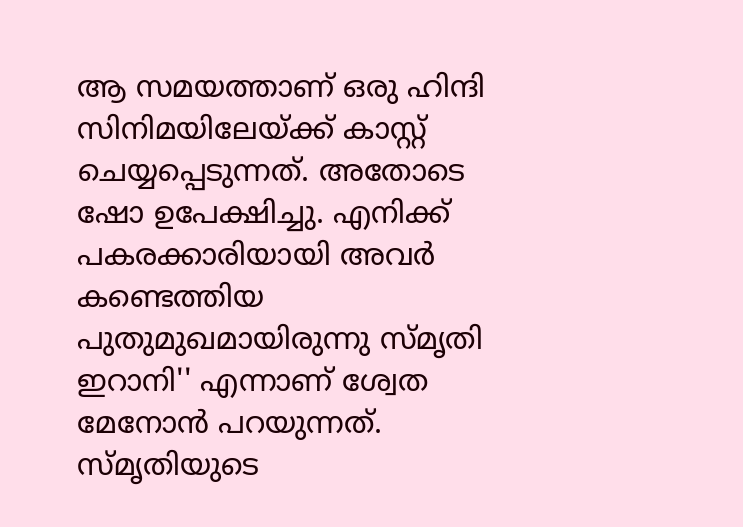ആ സമയത്താണ് ഒരു ഹിന്ദി സിനിമയിലേയ്ക്ക് കാസ്റ്റ് ചെയ്യപ്പെടുന്നത്. അതോടെ ഷോ ഉപേക്ഷിച്ചു. എനിക്ക് പകരക്കാരിയായി അവര്‍ കണ്ടെത്തിയ പുതുമുഖമായിരുന്നു സ്മൃതി ഇറാനി'' എന്നാണ് ശ്വേത മേനോന്‍ പറയുന്നത്. സ്മൃതിയുടെ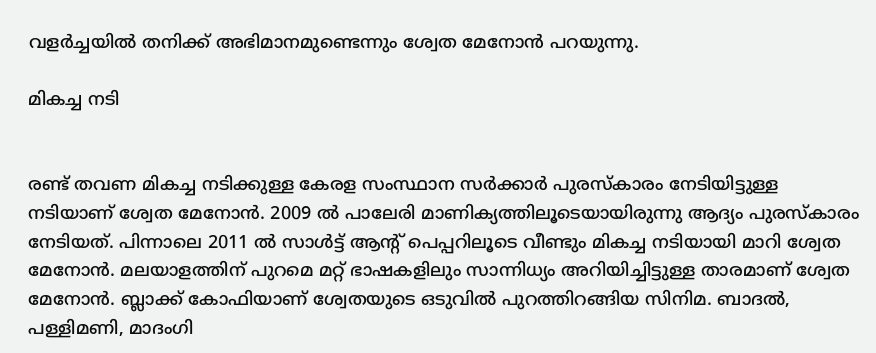വളര്‍ച്ചയില്‍ തനിക്ക് അഭിമാനമുണ്ടെന്നും ശ്വേത മേനോന്‍ പറയുന്നു.

മികച്ച നടി


രണ്ട് തവണ മികച്ച നടിക്കുള്ള കേരള സംസ്ഥാന സര്‍ക്കാര്‍ പുരസ്‌കാരം നേടിയിട്ടുള്ള നടിയാണ് ശ്വേത മേനോന്‍. 2009 ല്‍ പാലേരി മാണിക്യത്തിലൂടെയായിരുന്നു ആദ്യം പുരസ്‌കാരം നേടിയത്. പിന്നാലെ 2011 ല്‍ സാള്‍ട്ട് ആന്റ് പെപ്പറിലൂടെ വീണ്ടും മികച്ച നടിയായി മാറി ശ്വേത മേനോന്‍. മലയാളത്തിന് പുറമെ മറ്റ് ഭാഷകളിലും സാന്നിധ്യം അറിയിച്ചിട്ടുള്ള താരമാണ് ശ്വേത മേനോന്‍. ബ്ലാക്ക് കോഫിയാണ് ശ്വേതയുടെ ഒടുവില്‍ പുറത്തിറങ്ങിയ സിനിമ. ബാദല്‍, പള്ളിമണി, മാദംഗി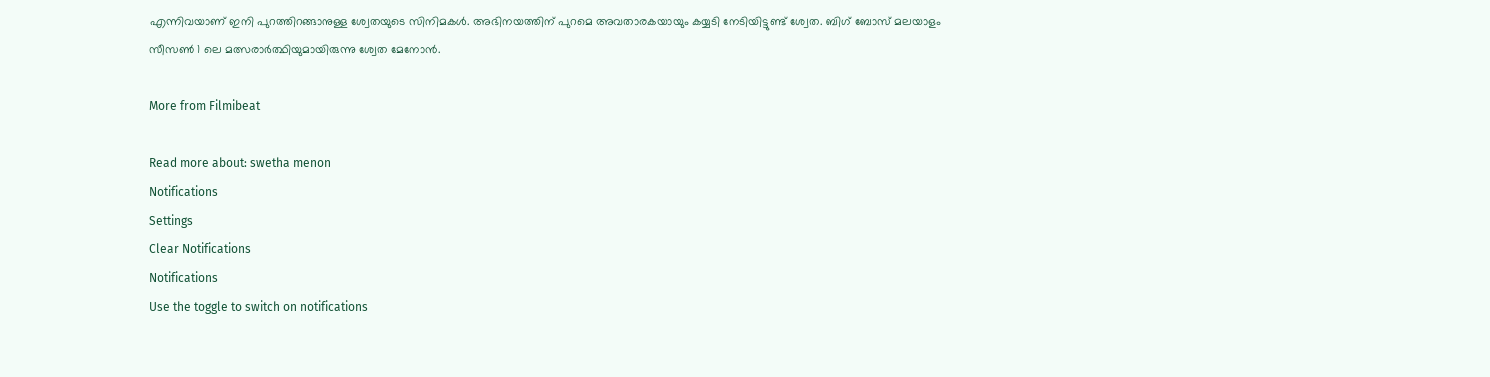എന്നിവയാണ് ഇനി പുറത്തിറങ്ങാനുള്ള ശ്വേതയുടെ സിനിമകള്‍. അഭിനയത്തിന് പുറമെ അവതാരകയായും കയ്യടി നേടിയിട്ടുണ്ട് ശ്വേത. ബിഗ് ബോസ് മലയാളം സീസണ്‍ 1 ലെ മത്സരാര്‍ത്ഥിയുമായിരുന്നു ശ്വേത മേനോന്‍.

More from Filmibeat

Read more about: swetha menon
Notifications
Settings
Clear Notifications
Notifications
Use the toggle to switch on notifications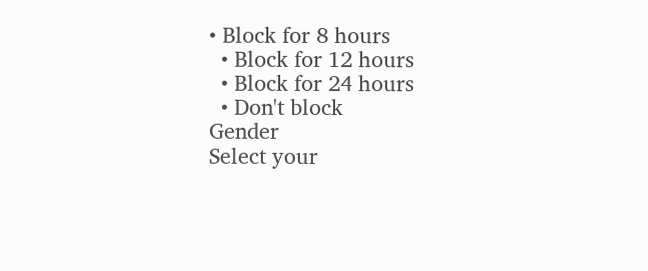• Block for 8 hours
  • Block for 12 hours
  • Block for 24 hours
  • Don't block
Gender
Select your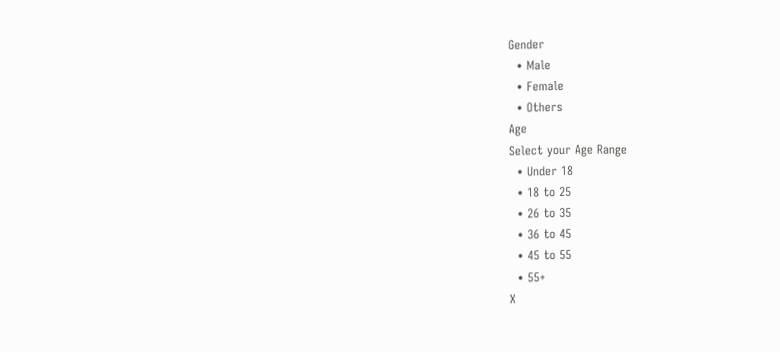Gender
  • Male
  • Female
  • Others
Age
Select your Age Range
  • Under 18
  • 18 to 25
  • 26 to 35
  • 36 to 45
  • 45 to 55
  • 55+
X